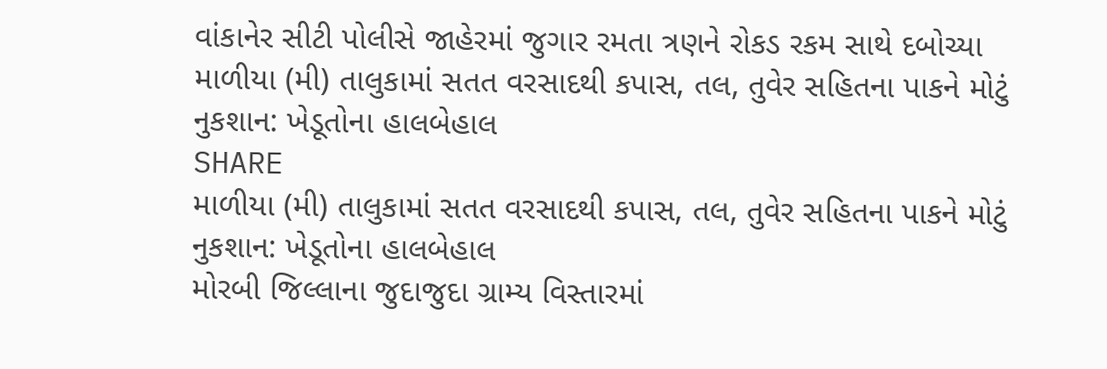વાંકાનેર સીટી પોલીસે જાહેરમાં જુગાર રમતા ત્રણને રોકડ રકમ સાથે દબોચ્યા
માળીયા (મી) તાલુકામાં સતત વરસાદથી કપાસ, તલ, તુવેર સહિતના પાકને મોટું નુકશાન: ખેડૂતોના હાલબેહાલ
SHARE
માળીયા (મી) તાલુકામાં સતત વરસાદથી કપાસ, તલ, તુવેર સહિતના પાકને મોટું નુકશાન: ખેડૂતોના હાલબેહાલ
મોરબી જિલ્લાના જુદાજુદા ગ્રામ્ય વિસ્તારમાં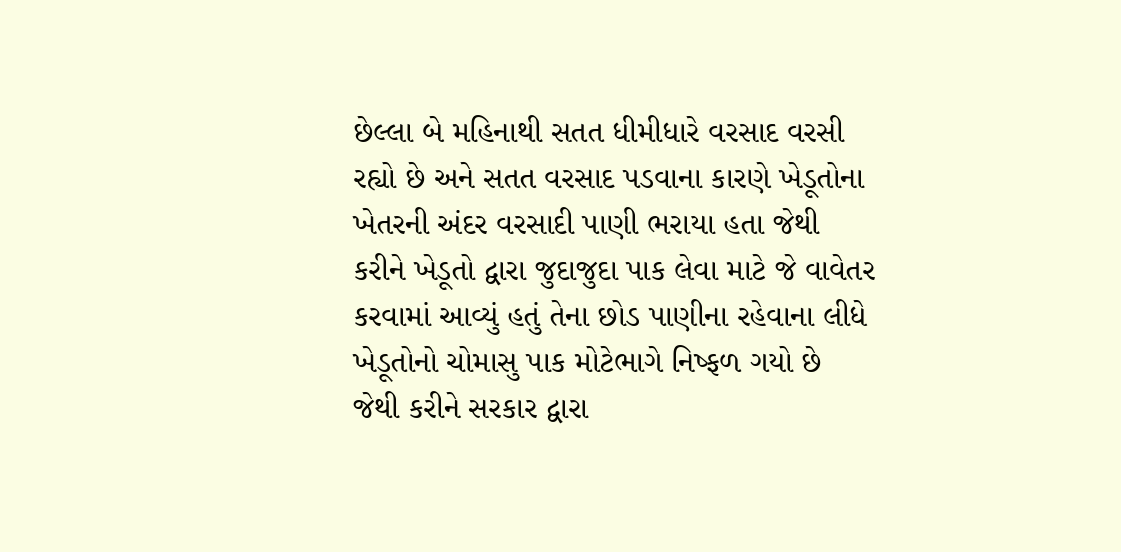છેલ્લા બે મહિનાથી સતત ધીમીધારે વરસાદ વરસી રહ્યો છે અને સતત વરસાદ પડવાના કારણે ખેડૂતોના ખેતરની અંદર વરસાદી પાણી ભરાયા હતા જેથી કરીને ખેડૂતો દ્વારા જુદાજુદા પાક લેવા માટે જે વાવેતર કરવામાં આવ્યું હતું તેના છોડ પાણીના રહેવાના લીધે ખેડૂતોનો ચોમાસુ પાક મોટેભાગે નિષ્ફળ ગયો છે જેથી કરીને સરકાર દ્વારા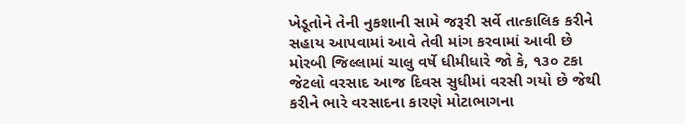ખેડૂતોને તેની નુકશાની સામે જરૂરી સર્વે તાત્કાલિક કરીને સહાય આપવામાં આવે તેવી માંગ કરવામાં આવી છે
મોરબી જિલ્લામાં ચાલુ વર્ષે ધીમીધારે જો કે, ૧૩૦ ટકા જેટલો વરસાદ આજ દિવસ સુધીમાં વરસી ગયો છે જેથી કરીને ભારે વરસાદના કારણે મોટાભાગના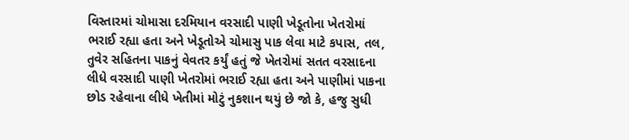વિસ્તારમાં ચોમાસા દરમિયાન વરસાદી પાણી ખેડૂતોના ખેતરોમાં ભરાઈ રહ્યા હતા અને ખેડૂતોએ ચોમાસુ પાક લેવા માટે કપાસ, તલ, તુવેર સહિતના પાકનું વેવતર કર્યું હતું જે ખેતરોમાં સતત વરસાદના લીધે વરસાદી પાણી ખેતરોમાં ભરાઈ રહ્યા હતા અને પાણીમાં પાકના છોડ રહેવાના લીધે ખેતીમાં મોટું નુકશાન થયું છે જો કે, હજુ સુધી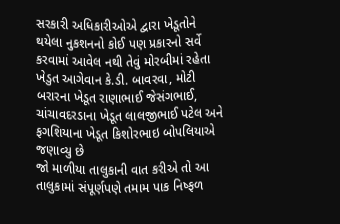સરકારી અધિકારીઓએ દ્વારા ખેડૂતોને થયેલા નુકશનનો કોઈ પણ પ્રકારનો સર્વે કરવામાં આવેલ નથી તેવું મોરબીમાં રહેતા ખેડુત આગેવાન કે.ડી. બાવરવા, મોટી બરારના ખેડૂત રાણાભાઈ જેસંગભાઈ, ચાંચાવદરડાના ખેડૂત લાલજીભાઈ પટેલ અને ફગશિયાના ખેડૂત કિશોરભાઇ બોપલિયાએ જણાવ્યુ છે
જો માળીયા તાલુકાની વાત કરીએ તો આ તાલુકામાં સંપૂર્ણપણે તમામ પાક નિષ્ફળ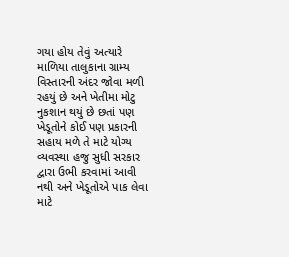ગયા હોય તેવું અત્યારે માળિયા તાલુકાના ગ્રામ્ય વિસ્તારની અંદર જોવા મળી રહયું છે અને ખેતીમા મોટુ નુકશાન થયું છે છતાં પણ ખેડૂતોને કોઈ પણ પ્રકારની સહાય મળે તે માટે યોગ્ય વ્યવસ્થા હજુ સુધી સરકાર દ્વારા ઉભી કરવામાં આવી નથી અને ખેડૂતોએ પાક લેવા માટે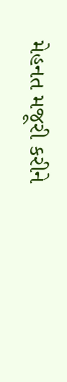મેહનત મજૂરી કરીને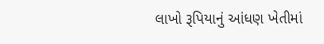લાખો રૂપિયાનું આંધણ ખેતીમાં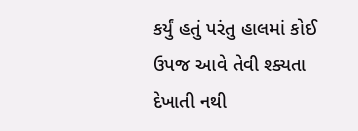કર્યું હતું પરંતુ હાલમાં કોઈ ઉપજ આવે તેવી શ્ક્યતા દેખાતી નથી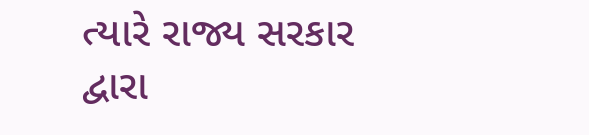ત્યારે રાજ્ય સરકાર દ્વારા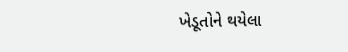ખેડૂતોને થયેલા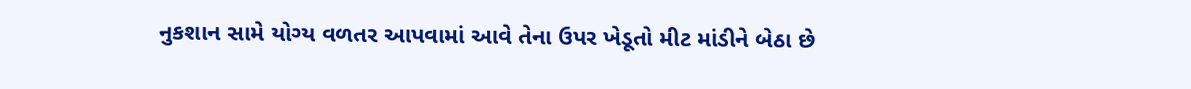નુકશાન સામે યોગ્ય વળતર આપવામાં આવે તેના ઉપર ખેડૂતો મીટ માંડીને બેઠા છે